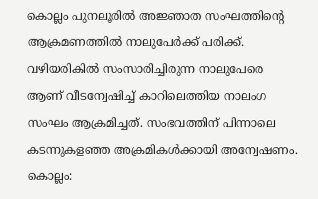കൊല്ലം പുനലൂരിൽ അജ്ഞാത സംഘത്തിൻ്റെ ആക്രമണത്തിൽ നാലുപേർക്ക് പരിക്ക്. വഴിയരികിൽ സംസാരിച്ചിരുന്ന നാലുപേരെ ആണ് വീടന്വേഷിച്ച് കാറിലെത്തിയ നാലംഗ സംഘം ആക്രമിച്ചത്. സംഭവത്തിന് പിന്നാലെ കടന്നുകളഞ്ഞ അക്രമികൾക്കായി അന്വേഷണം.
കൊല്ലം: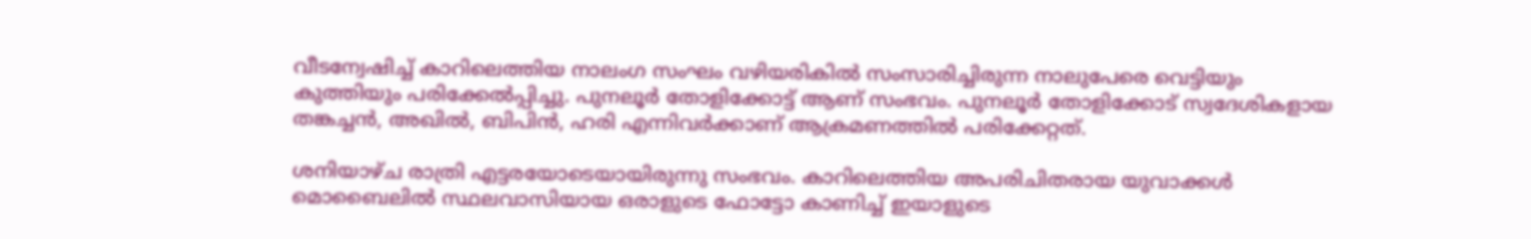വീടന്വേഷിച്ച് കാറിലെത്തിയ നാലംഗ സംഘം വഴിയരികിൽ സംസാരിച്ചിരുന്ന നാലുപേരെ വെട്ടിയും കുത്തിയും പരിക്കേൽപ്പിച്ചു. പുനലൂർ തോളിക്കോട്ട് ആണ് സംഭവം. പുനലൂർ തോളിക്കോട് സ്വദേശികളായ തങ്കച്ചൻ, അഖിൽ, ബിപിൻ, ഹരി എന്നിവർക്കാണ് ആക്രമണത്തിൽ പരിക്കേറ്റത്.

ശനിയാഴ്ച രാത്രി എട്ടരയോടെയായിരുന്നു സംഭവം. കാറിലെത്തിയ അപരിചിതരായ യുവാക്കൾ മൊബൈലിൽ സ്ഥലവാസിയായ ഒരാളുടെ ഫോട്ടോ കാണിച്ച് ഇയാളുടെ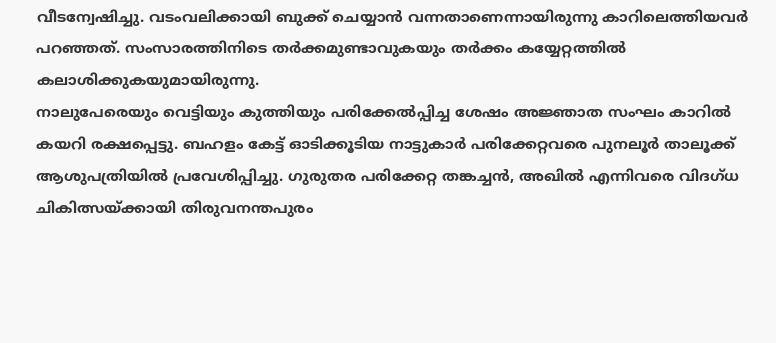വീടന്വേഷിച്ചു. വടംവലിക്കായി ബുക്ക് ചെയ്യാൻ വന്നതാണെന്നായിരുന്നു കാറിലെത്തിയവർ പറഞ്ഞത്. സംസാരത്തിനിടെ തർക്കമുണ്ടാവുകയും തർക്കം കയ്യേറ്റത്തിൽ കലാശിക്കുകയുമായിരുന്നു.
നാലുപേരെയും വെട്ടിയും കുത്തിയും പരിക്കേൽപ്പിച്ച ശേഷം അജ്ഞാത സംഘം കാറിൽ കയറി രക്ഷപ്പെട്ടു. ബഹളം കേട്ട് ഓടിക്കൂടിയ നാട്ടുകാർ പരിക്കേറ്റവരെ പുനലൂർ താലൂക്ക് ആശുപത്രിയിൽ പ്രവേശിപ്പിച്ചു. ഗുരുതര പരിക്കേറ്റ തങ്കച്ചൻ, അഖിൽ എന്നിവരെ വിദഗ്ധ ചികിത്സയ്ക്കായി തിരുവനന്തപുരം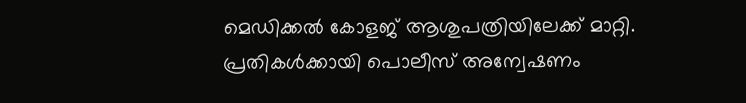മെഡിക്കൽ കോളജ് ആശുപത്രിയിലേക്ക് മാറ്റി.
പ്രതികൾക്കായി പൊലീസ് അന്വേഷണം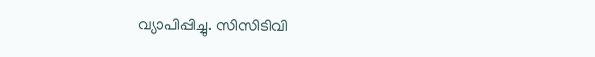വ്യാപിപ്പിച്ചു. സിസിടിവി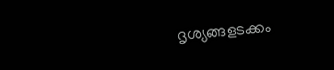ദൃശ്യങ്ങളടക്കം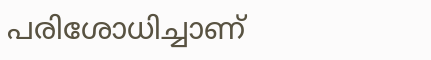പരിശോധിച്ചാണ്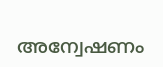അന്വേഷണം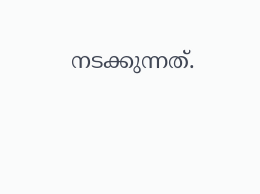നടക്കുന്നത്.